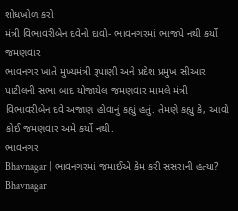શોધખોળ કરો
મંત્રી વિભાવરીબેન દવેનો દાવો- ભાવનગરમાં ભાજપે નથી કર્યો જમણવાર
ભાવનગર ખાતે મુખ્યમંત્રી રૂપાણી અને પ્રદેશ પ્રમુખ સીઆર પાટીલની સભા બાદ યોજાયેલ જમણવાર મામલે મંત્રી વિભાવરીબેન દવે અજાણ હોવાનું કહ્યું હતું. તેમણે કહ્યુ કે, આવો કોઈ જમણવાર અમે કર્યો નથી.
ભાવનગર
Bhavnagar | ભાવનગરમાં જમાઈએ કેમ કરી સસરાની હત્યા?
Bhavnagar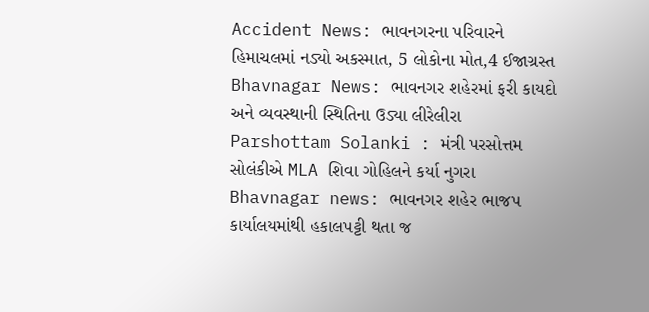Accident News: ભાવનગરના પરિવારને હિમાચલમાં નડ્યો અકસ્માત, 5 લોકોના મોત,4 ઈજાગ્રસ્ત
Bhavnagar News: ભાવનગર શહેરમાં ફરી કાયદો અને વ્યવસ્થાની સ્થિતિના ઉડ્યા લીરેલીરા
Parshottam Solanki : મંત્રી પરસોત્તમ સોલંકીએ MLA શિવા ગોહિલને કર્યા નુગરા
Bhavnagar news: ભાવનગર શહેર ભાજપ કાર્યાલયમાંથી હકાલપટ્ટી થતા જ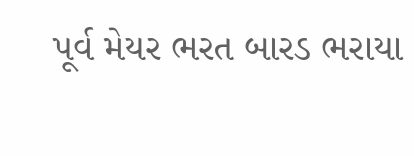પૂર્વ મેયર ભરત બારડ ભરાયા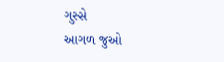ગુસ્સે
આગળ જુઓ